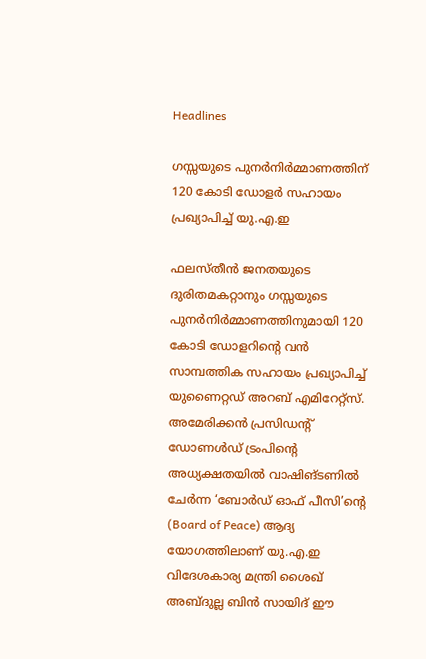Headlines

ഗസ്സയുടെ പുനർനിർമ്മാണത്തിന് 120 കോടി ഡോളർ സഹായം പ്രഖ്യാപിച്ച് യു.എ.ഇ

ഫലസ്തീൻ ജനതയുടെ ദുരിതമകറ്റാനും ഗസ്സയുടെ പുനർനിർമ്മാണത്തിനുമായി 120 കോടി ഡോളറിന്റെ വൻ സാമ്പത്തിക സഹായം പ്രഖ്യാപിച്ച് യുണൈറ്റഡ് അറബ് എമിറേറ്റ്‌സ്. അമേരിക്കൻ പ്രസിഡന്റ് ഡോണൾഡ് ട്രംപിന്റെ അധ്യക്ഷതയിൽ വാഷിങ്ടണിൽ ചേർന്ന ‘ബോർഡ് ഓഫ് പീസി’ന്റെ (Board of Peace) ആദ്യ യോഗത്തിലാണ് യു.എ.ഇ വിദേശകാര്യ മന്ത്രി ശൈഖ് അബ്ദുല്ല ബിൻ സായിദ് ഈ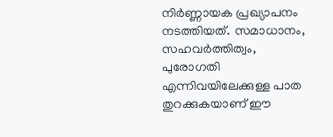നിർണ്ണായക പ്രഖ്യാപനം നടത്തിയത്. സമാധാനം, സഹവർത്തിത്വം, പുരോഗതി എന്നിവയിലേക്കുള്ള പാത തുറക്കുകയാണ് ഈ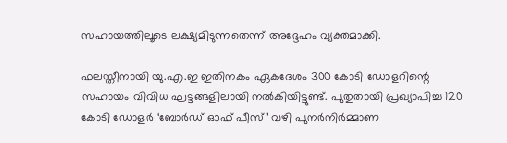സഹായത്തിലൂടെ ലക്ഷ്യമിടുന്നതെന്ന് അദ്ദേഹം വ്യക്തമാക്കി.

ഫലസ്തീനായി യു.എ.ഇ ഇതിനകം ഏകദേശം 300 കോടി ഡോളറിന്റെ സഹായം വിവിധ ഘട്ടങ്ങളിലായി നൽകിയിട്ടുണ്ട്. പുതുതായി പ്രഖ്യാപിച്ച 120 കോടി ഡോളർ ‘ബോർഡ് ഓഫ് പീസ്’ വഴി പുനർനിർമ്മാണ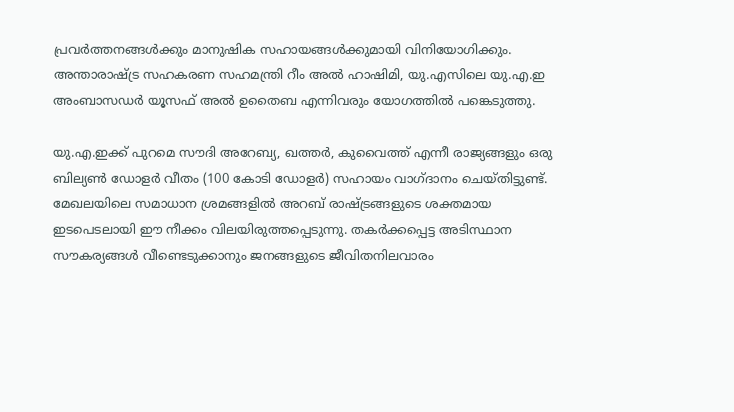പ്രവർത്തനങ്ങൾക്കും മാനുഷിക സഹായങ്ങൾക്കുമായി വിനിയോഗിക്കും. അന്താരാഷ്ട്ര സഹകരണ സഹമന്ത്രി റീം അൽ ഹാഷിമി, യു.എസിലെ യു.എ.ഇ അംബാസഡർ യൂസഫ് അൽ ഉതൈബ എന്നിവരും യോഗത്തിൽ പങ്കെടുത്തു.

യു.എ.ഇക്ക് പുറമെ സൗദി അറേബ്യ, ഖത്തർ, കുവൈത്ത് എന്നീ രാജ്യങ്ങളും ഒരു ബില്യൺ ഡോളർ വീതം (100 കോടി ഡോളർ) സഹായം വാഗ്ദാനം ചെയ്തിട്ടുണ്ട്. മേഖലയിലെ സമാധാന ശ്രമങ്ങളിൽ അറബ് രാഷ്ട്രങ്ങളുടെ ശക്തമായ ഇടപെടലായി ഈ നീക്കം വിലയിരുത്തപ്പെടുന്നു. തകർക്കപ്പെട്ട അടിസ്ഥാന സൗകര്യങ്ങൾ വീണ്ടെടുക്കാനും ജനങ്ങളുടെ ജീവിതനിലവാരം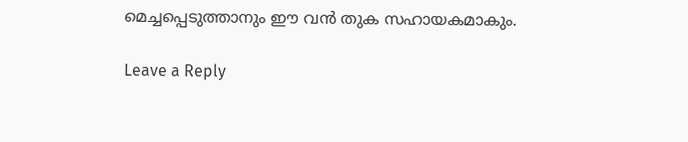മെച്ചപ്പെടുത്താനും ഈ വൻ തുക സഹായകമാകും.

Leave a Reply